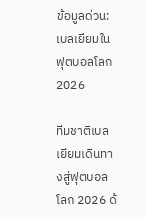ข้อมูลด่วน: เบลเยียมในฟุตบอลโลก 2026

ทีมชาติเบลเยียมเดินทางสู่ฟุตบอลโลก 2026 ด้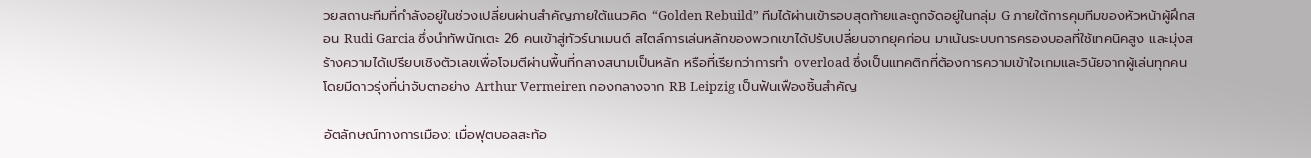วยสถานะทีมที่กำลังอยู่ในช่วงเปลี่ยนผ่านสำคัญภายใต้แนวคิด “Golden Rebuild” ทีมได้ผ่านเข้ารอบสุดท้ายและถูกจัดอยู่ในกลุ่ม G ภายใต้การคุมทีมของหัวหน้าผู้ฝึกสอน Rudi Garcia ซึ่งนำทัพนักเตะ 26 คนเข้าสู่ทัวร์นาเมนต์ สไตล์การเล่นหลักของพวกเขาได้ปรับเปลี่ยนจากยุคก่อน มาเน้นระบบการครองบอลที่ใช้เทคนิคสูง และมุ่งสร้างความได้เปรียบเชิงตัวเลขเพื่อโจมตีผ่านพื้นที่กลางสนามเป็นหลัก หรือที่เรียกว่าการทำ overload ซึ่งเป็นแทคติกที่ต้องการความเข้าใจเกมและวินัยจากผู้เล่นทุกคน โดยมีดาวรุ่งที่น่าจับตาอย่าง Arthur Vermeiren กองกลางจาก RB Leipzig เป็นฟันเฟืองชิ้นสำคัญ

อัตลักษณ์ทางการเมือง: เมื่อฟุตบอลสะท้อ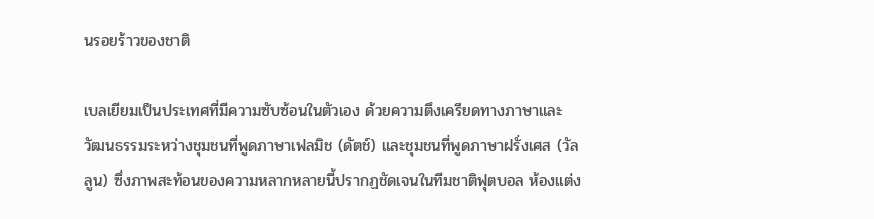นรอยร้าวของชาติ

เบลเยียมเป็นประเทศที่มีความซับซ้อนในตัวเอง ด้วยความตึงเครียดทางภาษาและวัฒนธรรมระหว่างชุมชนที่พูดภาษาเฟลมิช (ดัตช์) และชุมชนที่พูดภาษาฝรั่งเศส (วัลลูน) ซึ่งภาพสะท้อนของความหลากหลายนี้ปรากฏชัดเจนในทีมชาติฟุตบอล ห้องแต่ง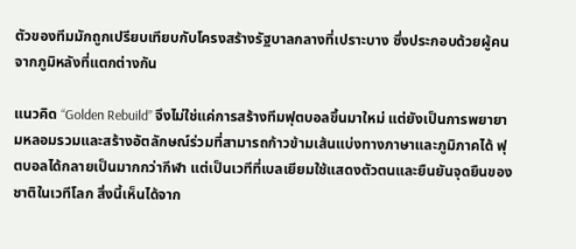ตัวของทีมมักถูกเปรียบเทียบกับโครงสร้างรัฐบาลกลางที่เปราะบาง ซึ่งประกอบด้วยผู้คนจากภูมิหลังที่แตกต่างกัน

แนวคิด “Golden Rebuild” จึงไม่ใช่แค่การสร้างทีมฟุตบอลขึ้นมาใหม่ แต่ยังเป็นการพยายามหลอมรวมและสร้างอัตลักษณ์ร่วมที่สามารถก้าวข้ามเส้นแบ่งทางภาษาและภูมิภาคได้ ฟุตบอลได้กลายเป็นมากกว่ากีฬา แต่เป็นเวทีที่เบลเยียมใช้แสดงตัวตนและยืนยันจุดยืนของชาติในเวทีโลก สิ่งนี้เห็นได้จาก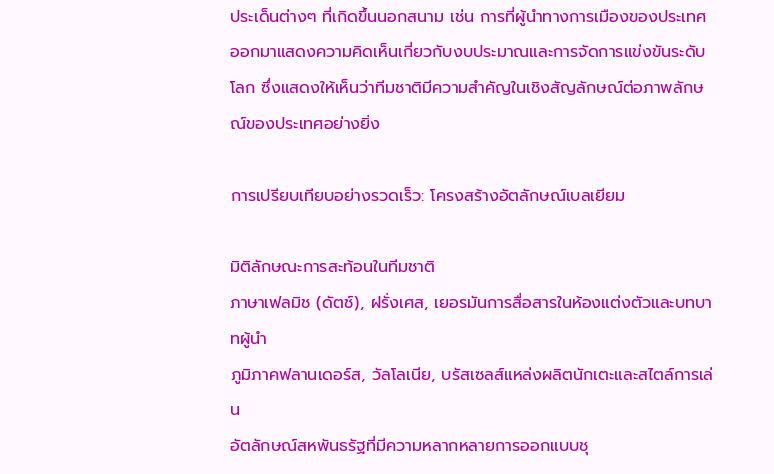ประเด็นต่างๆ ที่เกิดขึ้นนอกสนาม เช่น การที่ผู้นำทางการเมืองของประเทศออกมาแสดงความคิดเห็นเกี่ยวกับงบประมาณและการจัดการแข่งขันระดับโลก ซึ่งแสดงให้เห็นว่าทีมชาติมีความสำคัญในเชิงสัญลักษณ์ต่อภาพลักษณ์ของประเทศอย่างยิ่ง

การเปรียบเทียบอย่างรวดเร็ว: โครงสร้างอัตลักษณ์เบลเยียม

มิติลักษณะการสะท้อนในทีมชาติ
ภาษาเฟลมิช (ดัตช์), ฝรั่งเศส, เยอรมันการสื่อสารในห้องแต่งตัวและบทบาทผู้นำ
ภูมิภาคฟลานเดอร์ส, วัลโลเนีย, บรัสเซลส์แหล่งผลิตนักเตะและสไตล์การเล่น
อัตลักษณ์สหพันธรัฐที่มีความหลากหลายการออกแบบชุ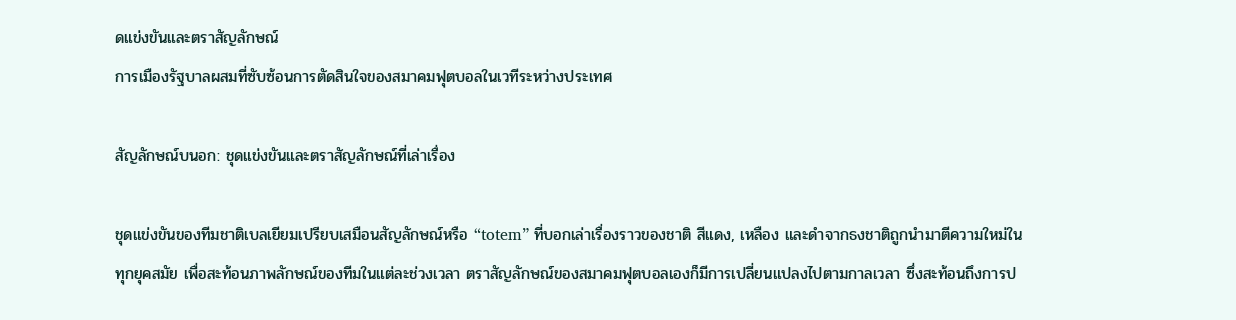ดแข่งขันและตราสัญลักษณ์
การเมืองรัฐบาลผสมที่ซับซ้อนการตัดสินใจของสมาคมฟุตบอลในเวทีระหว่างประเทศ

สัญลักษณ์บนอก: ชุดแข่งขันและตราสัญลักษณ์ที่เล่าเรื่อง

ชุดแข่งขันของทีมชาติเบลเยียมเปรียบเสมือนสัญลักษณ์หรือ “totem” ที่บอกเล่าเรื่องราวของชาติ สีแดง, เหลือง และดำจากธงชาติถูกนำมาตีความใหม่ในทุกยุคสมัย เพื่อสะท้อนภาพลักษณ์ของทีมในแต่ละช่วงเวลา ตราสัญลักษณ์ของสมาคมฟุตบอลเองก็มีการเปลี่ยนแปลงไปตามกาลเวลา ซึ่งสะท้อนถึงการป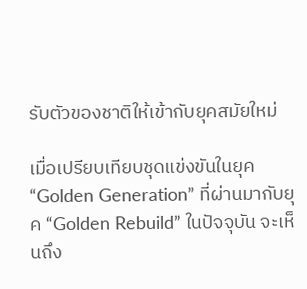รับตัวของชาติให้เข้ากับยุคสมัยใหม่

เมื่อเปรียบเทียบชุดแข่งขันในยุค “Golden Generation” ที่ผ่านมากับยุค “Golden Rebuild” ในปัจจุบัน จะเห็นถึง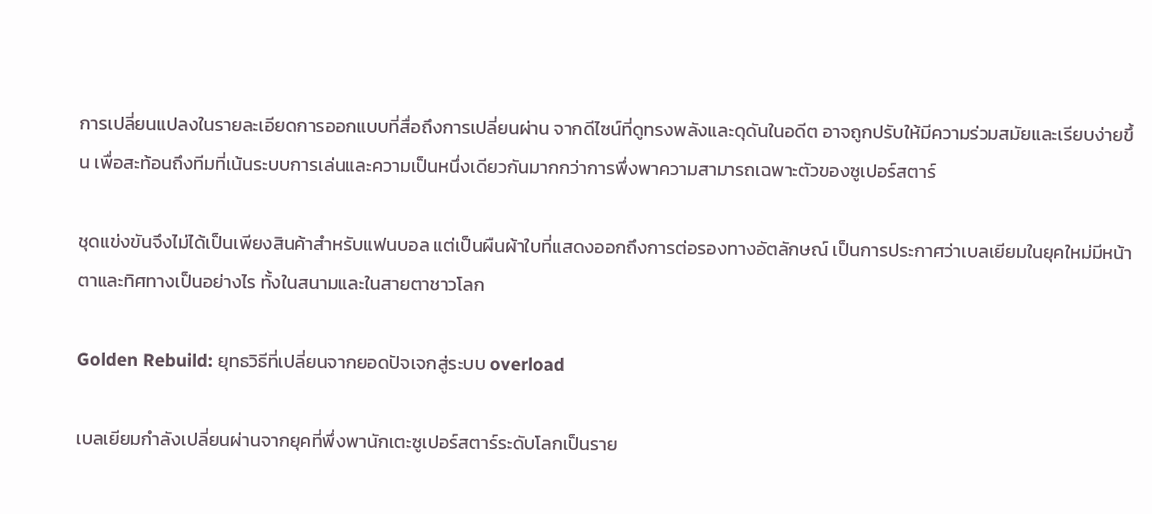การเปลี่ยนแปลงในรายละเอียดการออกแบบที่สื่อถึงการเปลี่ยนผ่าน จากดีไซน์ที่ดูทรงพลังและดุดันในอดีต อาจถูกปรับให้มีความร่วมสมัยและเรียบง่ายขึ้น เพื่อสะท้อนถึงทีมที่เน้นระบบการเล่นและความเป็นหนึ่งเดียวกันมากกว่าการพึ่งพาความสามารถเฉพาะตัวของซูเปอร์สตาร์

ชุดแข่งขันจึงไม่ได้เป็นเพียงสินค้าสำหรับแฟนบอล แต่เป็นผืนผ้าใบที่แสดงออกถึงการต่อรองทางอัตลักษณ์ เป็นการประกาศว่าเบลเยียมในยุคใหม่มีหน้าตาและทิศทางเป็นอย่างไร ทั้งในสนามและในสายตาชาวโลก

Golden Rebuild: ยุทธวิธีที่เปลี่ยนจากยอดปัจเจกสู่ระบบ overload

เบลเยียมกำลังเปลี่ยนผ่านจากยุคที่พึ่งพานักเตะซูเปอร์สตาร์ระดับโลกเป็นราย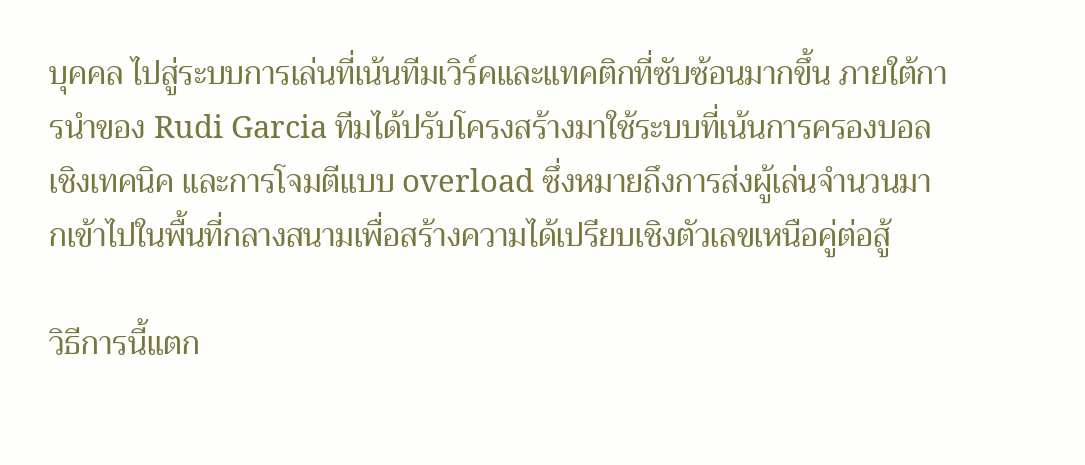บุคคล ไปสู่ระบบการเล่นที่เน้นทีมเวิร์คและแทคติกที่ซับซ้อนมากขึ้น ภายใต้การนำของ Rudi Garcia ทีมได้ปรับโครงสร้างมาใช้ระบบที่เน้นการครองบอลเชิงเทคนิค และการโจมตีแบบ overload ซึ่งหมายถึงการส่งผู้เล่นจำนวนมากเข้าไปในพื้นที่กลางสนามเพื่อสร้างความได้เปรียบเชิงตัวเลขเหนือคู่ต่อสู้

วิธีการนี้แตก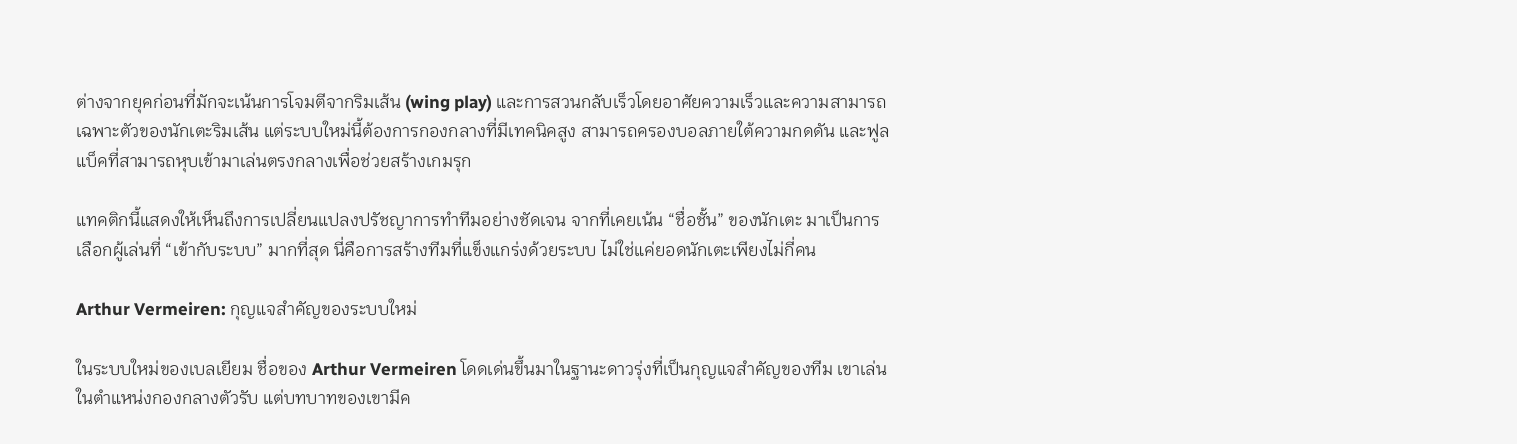ต่างจากยุคก่อนที่มักจะเน้นการโจมตีจากริมเส้น (wing play) และการสวนกลับเร็วโดยอาศัยความเร็วและความสามารถเฉพาะตัวของนักเตะริมเส้น แต่ระบบใหม่นี้ต้องการกองกลางที่มีเทคนิคสูง สามารถครองบอลภายใต้ความกดดัน และฟูลแบ็คที่สามารถหุบเข้ามาเล่นตรงกลางเพื่อช่วยสร้างเกมรุก

แทคติกนี้แสดงให้เห็นถึงการเปลี่ยนแปลงปรัชญาการทำทีมอย่างชัดเจน จากที่เคยเน้น “ชื่อชั้น” ของนักเตะ มาเป็นการเลือกผู้เล่นที่ “เข้ากับระบบ” มากที่สุด นี่คือการสร้างทีมที่แข็งแกร่งด้วยระบบ ไม่ใช่แค่ยอดนักเตะเพียงไม่กี่คน

Arthur Vermeiren: กุญแจสำคัญของระบบใหม่

ในระบบใหม่ของเบลเยียม ชื่อของ Arthur Vermeiren โดดเด่นขึ้นมาในฐานะดาวรุ่งที่เป็นกุญแจสำคัญของทีม เขาเล่นในตำแหน่งกองกลางตัวรับ แต่บทบาทของเขามีค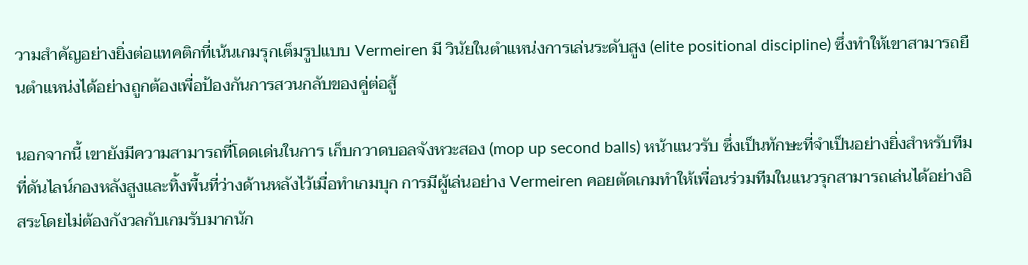วามสำคัญอย่างยิ่งต่อแทคติกที่เน้นเกมรุกเต็มรูปแบบ Vermeiren มี วินัยในตำแหน่งการเล่นระดับสูง (elite positional discipline) ซึ่งทำให้เขาสามารถยืนตำแหน่งได้อย่างถูกต้องเพื่อป้องกันการสวนกลับของคู่ต่อสู้

นอกจากนี้ เขายังมีความสามารถที่โดดเด่นในการ เก็บกวาดบอลจังหวะสอง (mop up second balls) หน้าแนวรับ ซึ่งเป็นทักษะที่จำเป็นอย่างยิ่งสำหรับทีมที่ดันไลน์กองหลังสูงและทิ้งพื้นที่ว่างด้านหลังไว้เมื่อทำเกมบุก การมีผู้เล่นอย่าง Vermeiren คอยตัดเกมทำให้เพื่อนร่วมทีมในแนวรุกสามารถเล่นได้อย่างอิสระโดยไม่ต้องกังวลกับเกมรับมากนัก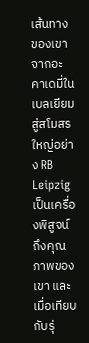เส้นทางของเขาจากอะคาเดมี่ในเบลเยียมสู่สโมสรใหญ่อย่าง RB Leipzig เป็นเครื่องพิสูจน์ถึงคุณภาพของเขา และเมื่อเทียบกับรุ่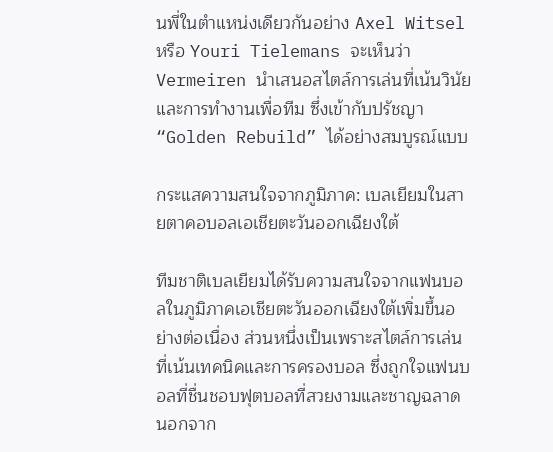นพี่ในตำแหน่งเดียวกันอย่าง Axel Witsel หรือ Youri Tielemans จะเห็นว่า Vermeiren นำเสนอสไตล์การเล่นที่เน้นวินัยและการทำงานเพื่อทีม ซึ่งเข้ากับปรัชญา “Golden Rebuild” ได้อย่างสมบูรณ์แบบ

กระแสความสนใจจากภูมิภาค: เบลเยียมในสายตาคอบอลเอเชียตะวันออกเฉียงใต้

ทีมชาติเบลเยียมได้รับความสนใจจากแฟนบอลในภูมิภาคเอเชียตะวันออกเฉียงใต้เพิ่มขึ้นอย่างต่อเนื่อง ส่วนหนึ่งเป็นเพราะสไตล์การเล่นที่เน้นเทคนิคและการครองบอล ซึ่งถูกใจแฟนบอลที่ชื่นชอบฟุตบอลที่สวยงามและชาญฉลาด นอกจาก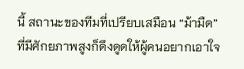นี้ สถานะของทีมที่เปรียบเสมือน “ม้ามืด” ที่มีศักยภาพสูงก็ดึงดูดให้ผู้คนอยากเอาใจ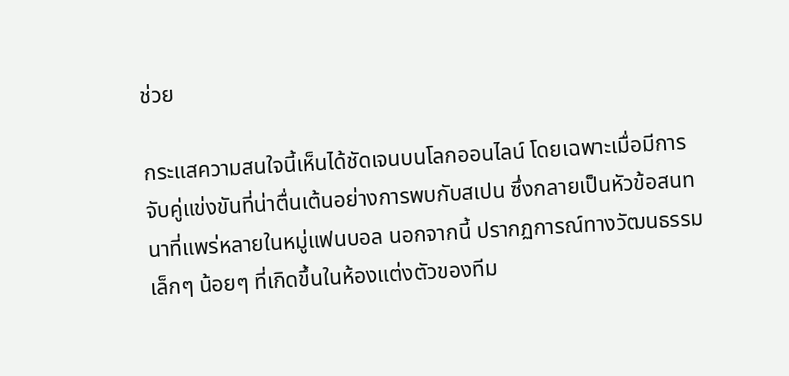ช่วย

กระแสความสนใจนี้เห็นได้ชัดเจนบนโลกออนไลน์ โดยเฉพาะเมื่อมีการจับคู่แข่งขันที่น่าตื่นเต้นอย่างการพบกับสเปน ซึ่งกลายเป็นหัวข้อสนทนาที่แพร่หลายในหมู่แฟนบอล นอกจากนี้ ปรากฏการณ์ทางวัฒนธรรมเล็กๆ น้อยๆ ที่เกิดขึ้นในห้องแต่งตัวของทีม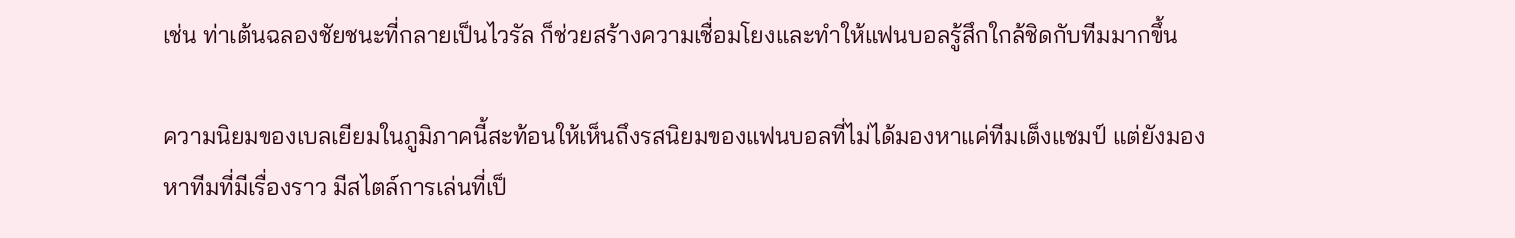เช่น ท่าเต้นฉลองชัยชนะที่กลายเป็นไวรัล ก็ช่วยสร้างความเชื่อมโยงและทำให้แฟนบอลรู้สึกใกล้ชิดกับทีมมากขึ้น

ความนิยมของเบลเยียมในภูมิภาคนี้สะท้อนให้เห็นถึงรสนิยมของแฟนบอลที่ไม่ได้มองหาแค่ทีมเต็งแชมป์ แต่ยังมองหาทีมที่มีเรื่องราว มีสไตล์การเล่นที่เป็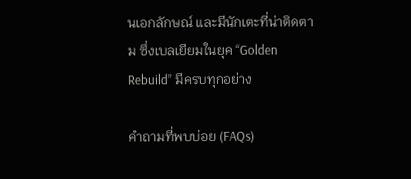นเอกลักษณ์ และมีนักเตะที่น่าติดตาม ซึ่งเบลเยียมในยุค “Golden Rebuild” มีครบทุกอย่าง

คำถามที่พบบ่อย (FAQs)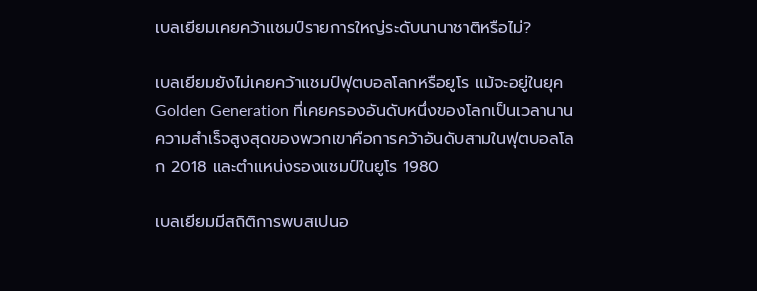เบลเยียมเคยคว้าแชมป์รายการใหญ่ระดับนานาชาติหรือไม่?

เบลเยียมยังไม่เคยคว้าแชมป์ฟุตบอลโลกหรือยูโร แม้จะอยู่ในยุค Golden Generation ที่เคยครองอันดับหนึ่งของโลกเป็นเวลานาน ความสำเร็จสูงสุดของพวกเขาคือการคว้าอันดับสามในฟุตบอลโลก 2018 และตำแหน่งรองแชมป์ในยูโร 1980

เบลเยียมมีสถิติการพบสเปนอ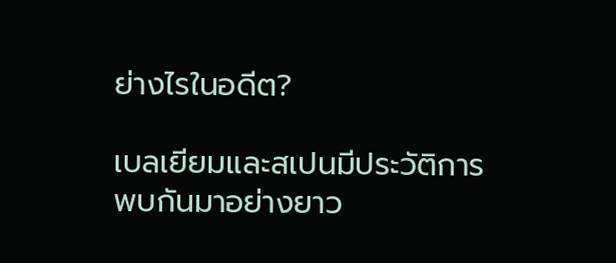ย่างไรในอดีต?

เบลเยียมและสเปนมีประวัติการพบกันมาอย่างยาว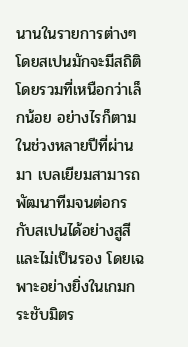นานในรายการต่างๆ โดยสเปนมักจะมีสถิติโดยรวมที่เหนือกว่าเล็กน้อย อย่างไรก็ตาม ในช่วงหลายปีที่ผ่านมา เบลเยียมสามารถพัฒนาทีมจนต่อกรกับสเปนได้อย่างสูสีและไม่เป็นรอง โดยเฉพาะอย่างยิ่งในเกมกระชับมิตร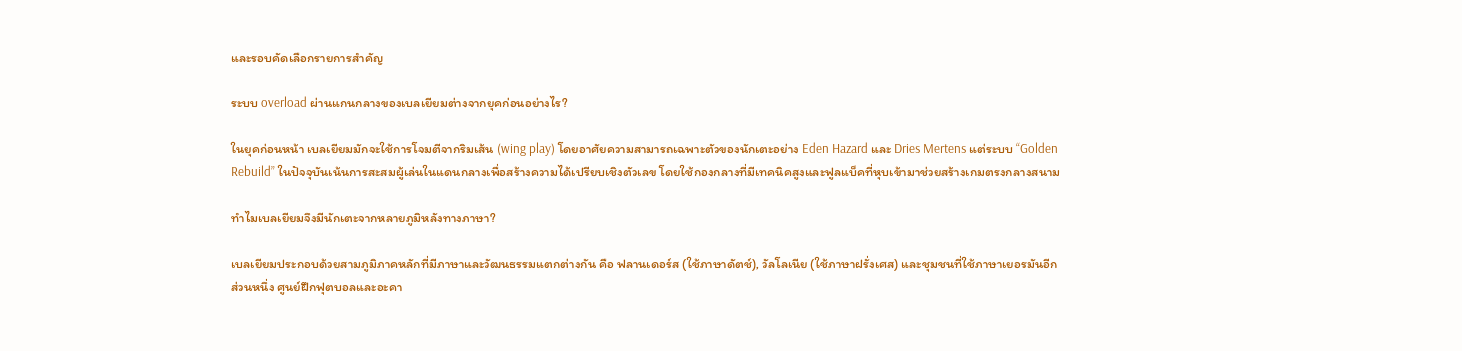และรอบคัดเลือกรายการสำคัญ

ระบบ overload ผ่านแกนกลางของเบลเยียมต่างจากยุคก่อนอย่างไร?

ในยุคก่อนหน้า เบลเยียมมักจะใช้การโจมตีจากริมเส้น (wing play) โดยอาศัยความสามารถเฉพาะตัวของนักเตะอย่าง Eden Hazard และ Dries Mertens แต่ระบบ “Golden Rebuild” ในปัจจุบันเน้นการสะสมผู้เล่นในแดนกลางเพื่อสร้างความได้เปรียบเชิงตัวเลข โดยใช้กองกลางที่มีเทคนิคสูงและฟูลแบ็คที่หุบเข้ามาช่วยสร้างเกมตรงกลางสนาม

ทำไมเบลเยียมจึงมีนักเตะจากหลายภูมิหลังทางภาษา?

เบลเยียมประกอบด้วยสามภูมิภาคหลักที่มีภาษาและวัฒนธรรมแตกต่างกัน คือ ฟลานเดอร์ส (ใช้ภาษาดัตช์), วัลโลเนีย (ใช้ภาษาฝรั่งเศส) และชุมชนที่ใช้ภาษาเยอรมันอีกส่วนหนึ่ง ศูนย์ฝึกฟุตบอลและอะคา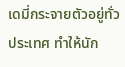เดมี่กระจายตัวอยู่ทั่วประเทศ ทำให้นัก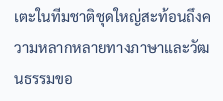เตะในทีมชาติชุดใหญ่สะท้อนถึงความหลากหลายทางภาษาและวัฒนธรรมขอ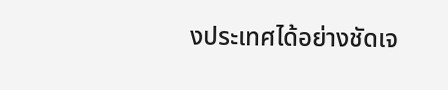งประเทศได้อย่างชัดเจ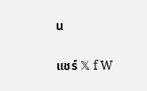น

แชร์ 𝕏 f W